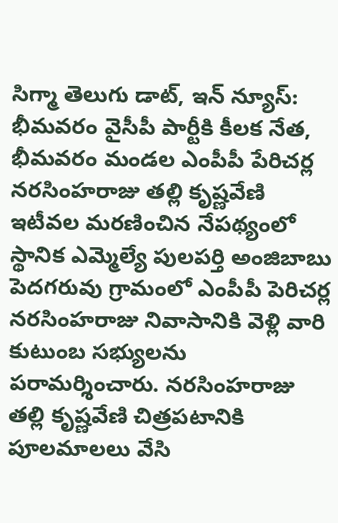సిగ్మా తెలుగు డాట్, ఇన్ న్యూస్: భీమవరం వైసీపీ పార్టీకి కీలక నేత, భీమవరం మండల ఎంపీపీ పేరిచర్ల నరసింహరాజు తల్లి కృష్ణవేణి ఇటీవల మరణించిన నేపథ్యంలో స్థానిక ఎమ్మెల్యే పులపర్తి అంజిబాబు పెదగరువు గ్రామంలో ఎంపీపీ పెరిచర్ల నరసింహరాజు నివాసానికి వెళ్లి వారి కుటుంబ సభ్యులను పరామర్శించారు. నరసింహరాజు తల్లి కృష్ణవేణి చిత్రపటానికి పూలమాలలు వేసి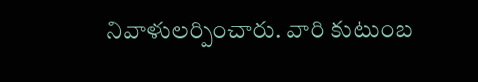నివాళులర్పించారు. వారి కుటుంబ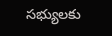సభ్యులకు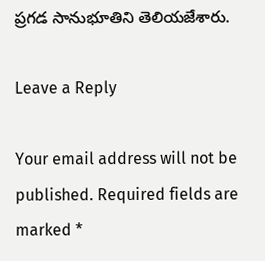ప్రగడ సానుభూతిని తెలియజేశారు.

Leave a Reply

Your email address will not be published. Required fields are marked *